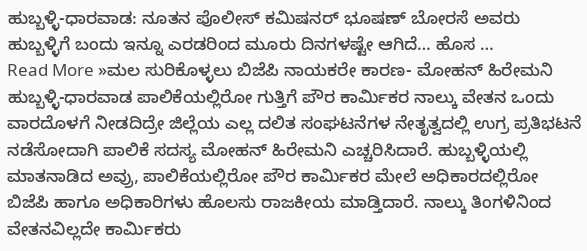ಹುಬ್ಬಳ್ಳಿ-ಧಾರವಾಡ: ನೂತನ ಪೊಲೀಸ್ ಕಮಿಷನರ್ ಭೂಷಣ್ ಬೋರಸೆ ಅವರು ಹುಬ್ಬಳ್ಳಿಗೆ ಬಂದು ಇನ್ನೂ ಎರಡರಿಂದ ಮೂರು ದಿನಗಳಷ್ಟೇ ಆಗಿದೆ… ಹೊಸ …
Read More »ಮಲ ಸುರಿಕೊಳ್ಳಲು ಬಿಜೆಪಿ ನಾಯಕರೇ ಕಾರಣ- ಮೋಹನ್ ಹಿರೇಮನಿ
ಹುಬ್ಬಳ್ಳಿ-ಧಾರವಾಡ ಪಾಲಿಕೆಯಲ್ಲಿರೋ ಗುತ್ತಿಗೆ ಪೌರ ಕಾರ್ಮಿಕರ ನಾಲ್ಕು ವೇತನ ಒಂದು ವಾರದೊಳಗೆ ನೀಡದಿದ್ರೇ ಜಿಲ್ಲೆಯ ಎಲ್ಲ ದಲಿತ ಸಂಘಟನೆಗಳ ನೇತೃತ್ವದಲ್ಲಿ ಉಗ್ರ ಪ್ರತಿಭಟನೆ ನಡೆಸೋದಾಗಿ ಪಾಲಿಕೆ ಸದಸ್ಯ ಮೋಹನ್ ಹಿರೇಮನಿ ಎಚ್ಚರಿಸಿದಾರೆ. ಹುಬ್ಬಳ್ಳಿಯಲ್ಲಿ ಮಾತನಾಡಿದ ಅವ್ರು, ಪಾಲಿಕೆಯಲ್ಲಿರೋ ಪೌರ ಕಾರ್ಮಿಕರ ಮೇಲೆ ಅಧಿಕಾರದಲ್ಲಿರೋ ಬಿಜೆಪಿ ಹಾಗೂ ಅಧಿಕಾರಿಗಳು ಹೊಲಸು ರಾಜಕೀಯ ಮಾಡ್ತಿದಾರೆ. ನಾಲ್ಕು ತಿಂಗಳಿನಿಂದ ವೇತನವಿಲ್ಲದೇ ಕಾರ್ಮಿಕರು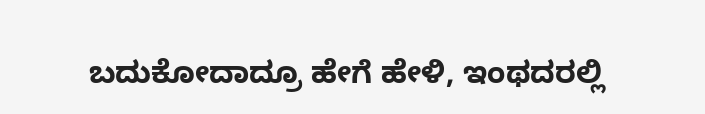ಬದುಕೋದಾದ್ರೂ ಹೇಗೆ ಹೇಳಿ, ಇಂಥದರಲ್ಲಿ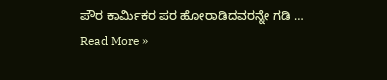ಪೌರ ಕಾರ್ಮಿಕರ ಪರ ಹೋರಾಡಿದವರನ್ನೇ ಗಡಿ …
Read More »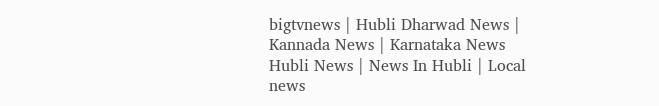bigtvnews | Hubli Dharwad News | Kannada News | Karnataka News Hubli News | News In Hubli | Local news